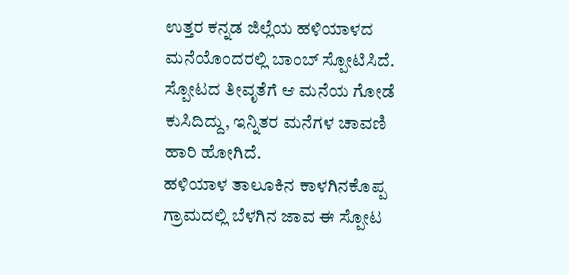ಉತ್ತರ ಕನ್ನಡ ಜಿಲ್ಲೆಯ ಹಳಿಯಾಳದ ಮನೆಯೊಂದರಲ್ಲಿ ಬಾಂಬ್ ಸ್ಪೋಟಿಸಿದೆ. ಸ್ಪೋಟದ ತೀವೃತೆಗೆ ಆ ಮನೆಯ ಗೋಡೆ ಕುಸಿದಿದ್ದು, ಇನ್ನಿತರ ಮನೆಗಳ ಚಾವಣಿ ಹಾರಿ ಹೋಗಿದೆ.
ಹಳಿಯಾಳ ತಾಲೂಕಿನ ಕಾಳಗಿನಕೊಪ್ಪ ಗ್ರಾಮದಲ್ಲಿ ಬೆಳಗಿನ ಜಾವ ಈ ಸ್ಪೋಟ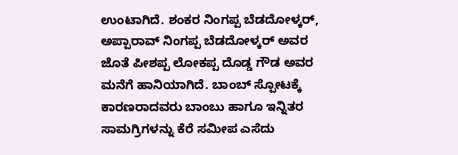ಉಂಟಾಗಿದೆ. ಶಂಕರ ನಿಂಗಪ್ಪ ಬೆಡದೋಳ್ಕರ್, ಅಪ್ಪಾರಾವ್ ನಿಂಗಪ್ಪ ಬೆಡದೋಳ್ಕರ್ ಅವರ ಜೊತೆ ಪೀಶಪ್ಪ ಲೋಕಪ್ಪ ದೊಡ್ಡ ಗೌಡ ಅವರ ಮನೆಗೆ ಹಾನಿಯಾಗಿದೆ. ಬಾಂಬ್ ಸ್ಪೋಟಕ್ಕೆ ಕಾರಣರಾದವರು ಬಾಂಬು ಹಾಗೂ ಇನ್ನಿತರ ಸಾಮಗ್ರಿಗಳನ್ನು ಕೆರೆ ಸಮೀಪ ಎಸೆದು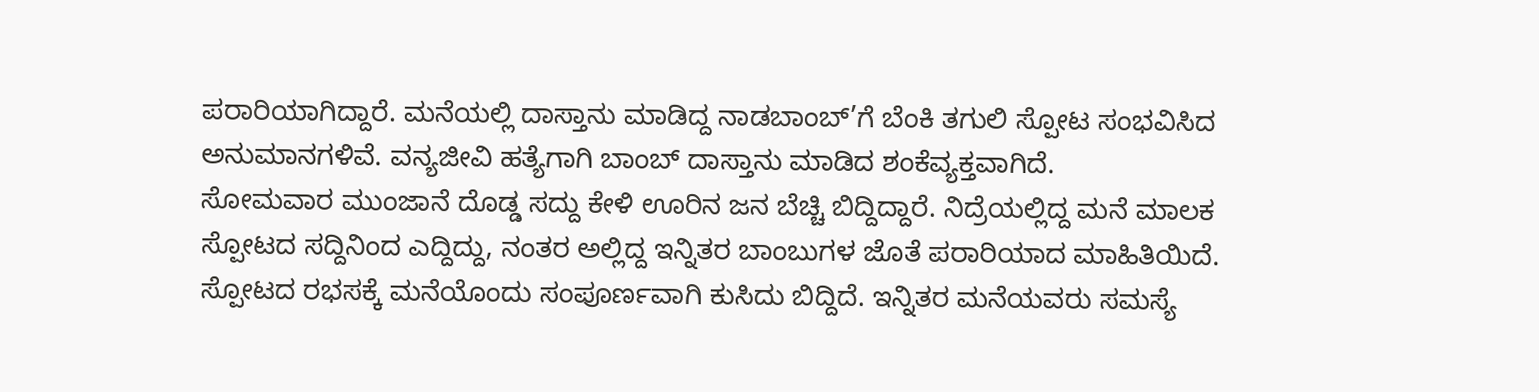ಪರಾರಿಯಾಗಿದ್ದಾರೆ. ಮನೆಯಲ್ಲಿ ದಾಸ್ತಾನು ಮಾಡಿದ್ದ ನಾಡಬಾಂಬ್’ಗೆ ಬೆಂಕಿ ತಗುಲಿ ಸ್ಪೋಟ ಸಂಭವಿಸಿದ ಅನುಮಾನಗಳಿವೆ. ವನ್ಯಜೀವಿ ಹತ್ಯೆಗಾಗಿ ಬಾಂಬ್ ದಾಸ್ತಾನು ಮಾಡಿದ ಶಂಕೆವ್ಯಕ್ತವಾಗಿದೆ.
ಸೋಮವಾರ ಮುಂಜಾನೆ ದೊಡ್ಡ ಸದ್ದು ಕೇಳಿ ಊರಿನ ಜನ ಬೆಚ್ಚಿ ಬಿದ್ದಿದ್ದಾರೆ. ನಿದ್ರೆಯಲ್ಲಿದ್ದ ಮನೆ ಮಾಲಕ ಸ್ಪೋಟದ ಸದ್ದಿನಿಂದ ಎದ್ದಿದ್ದು, ನಂತರ ಅಲ್ಲಿದ್ದ ಇನ್ನಿತರ ಬಾಂಬುಗಳ ಜೊತೆ ಪರಾರಿಯಾದ ಮಾಹಿತಿಯಿದೆ. ಸ್ಪೋಟದ ರಭಸಕ್ಕೆ ಮನೆಯೊಂದು ಸಂಪೂರ್ಣವಾಗಿ ಕುಸಿದು ಬಿದ್ದಿದೆ. ಇನ್ನಿತರ ಮನೆಯವರು ಸಮಸ್ಯೆ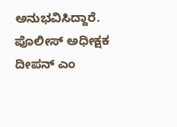ಅನುಭವಿಸಿದ್ದಾರೆ. ಪೊಲೀಸ್ ಅಧೀಕ್ಷಕ ದೀಪನ್ ಎಂ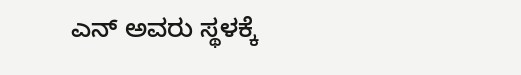ಎನ್ ಅವರು ಸ್ಥಳಕ್ಕೆ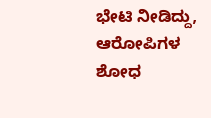ಭೇಟಿ ನೀಡಿದ್ದು, ಆರೋಪಿಗಳ ಶೋಧ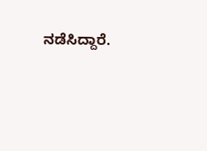ನಡೆಸಿದ್ದಾರೆ.